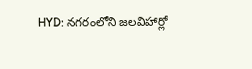HYD: నగరంలోని జలవిహార్లో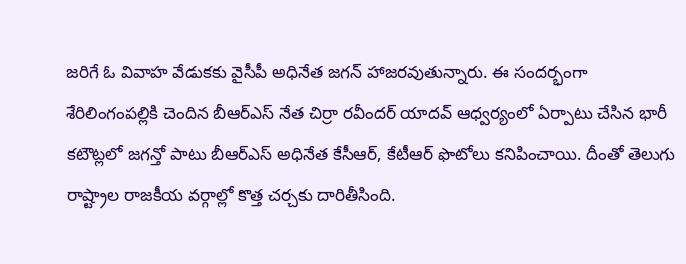జరిగే ఓ వివాహ వేడుకకు వైసీపీ అధినేత జగన్ హాజరవుతున్నారు. ఈ సందర్భంగా శేరిలింగంపల్లికి చెందిన బీఆర్ఎస్ నేత చిర్రా రవీందర్ యాదవ్ ఆధ్వర్యంలో ఏర్పాటు చేసిన భారీ కటౌట్లలో జగన్తో పాటు బీఆర్ఎస్ అధినేత కేసీఆర్, కేటీఆర్ ఫొటోలు కనిపించాయి. దీంతో తెలుగు రాష్ట్రాల రాజకీయ వర్గాల్లో కొత్త చర్చకు దారితీసింది.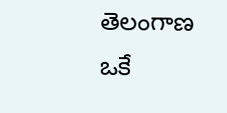తెలంగాణ
ఒకే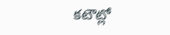కటౌట్లో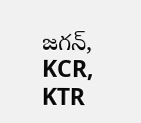జగన్, KCR, KTR